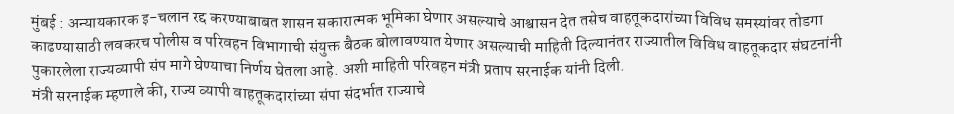मुंबई : अन्यायकारक इ-चलान रद्द करण्याबाबत शासन सकारात्मक भूमिका घेणार असल्याचे आश्वासन देत तसेच वाहतूकदारांच्या विविध समस्यांवर तोडगा काढण्यासाठी लवकरच पोलीस व परिवहन विभागाची संयुक्त बैठक बोलावण्यात येणार असल्याची माहिती दिल्यानंतर राज्यातील विविध वाहतूकदार संघटनांनी पुकारलेला राज्यव्यापी संप मागे घेण्याचा निर्णय घेतला आहे. अशी माहिती परिवहन मंत्री प्रताप सरनाईक यांनी दिली.
मंत्री सरनाईक म्हणाले की, राज्य व्यापी वाहतूकदारांच्या संपा संदर्भात राज्याचे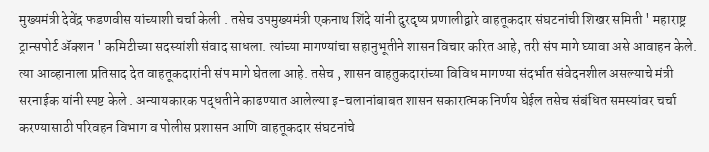मुख्यमंत्री देवेंद्र फडणवीस यांच्याशी चर्चा केली . तसेच उपमुख्यमंत्री एकनाथ शिंदे यांनी दुरदृष्य प्रणालीद्वारे वाहतूकदार संघटनांची शिखर समिती ' महाराष्ट्र ट्रान्सपोर्ट ॲक्शन ' कमिटीच्या सदस्यांशी संवाद साधला. त्यांच्या मागण्यांचा सहानुभूतीने शासन विचार करित आहे, तरी संप मागे घ्यावा असे आवाहन केले. त्या आव्हानाला प्रतिसाद देत वाहतूकदारांनी संप मागे घेतला आहे. तसेच , शासन वाहतुकदारांच्या विविध मागण्या संदर्भात संवेदनशील असल्याचे मंत्री सरनाईक यांनी स्पष्ट केले . अन्यायकारक पद्धतीने काढण्यात आलेल्या इ-चलानांबाबत शासन सकारात्मक निर्णय घेईल तसेच संबंधित समस्यांवर चर्चा करण्यासाठी परिवहन विभाग व पोलीस प्रशासन आणि वाहतूकदार संघटनांचे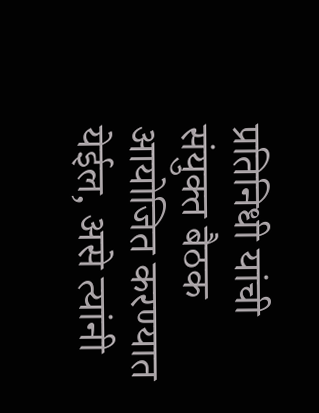प्रतिनिधी यांची संयुक्त बैठक आयोजित करण्यात येईल, असे त्यांनी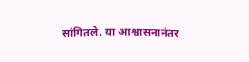सांगितले. या आश्वासनानंतर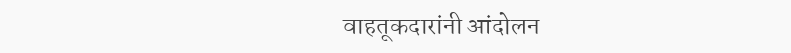वाहतूकदारांनी आंदोलन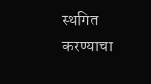स्थगित करण्याचा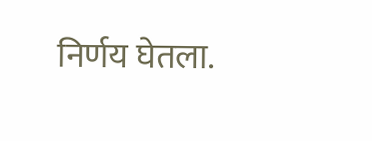निर्णय घेतला.